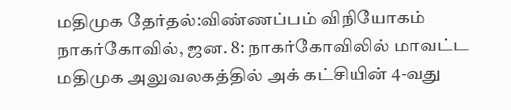மதிமுக தேர்தல்:விண்ணப்பம் விநியோகம்
நாகர்கோவில், ஜன. 8: நாகர்கோவிலில் மாவட்ட மதிமுக அலுவலகத்தில் அக் கட்சியின் 4-வது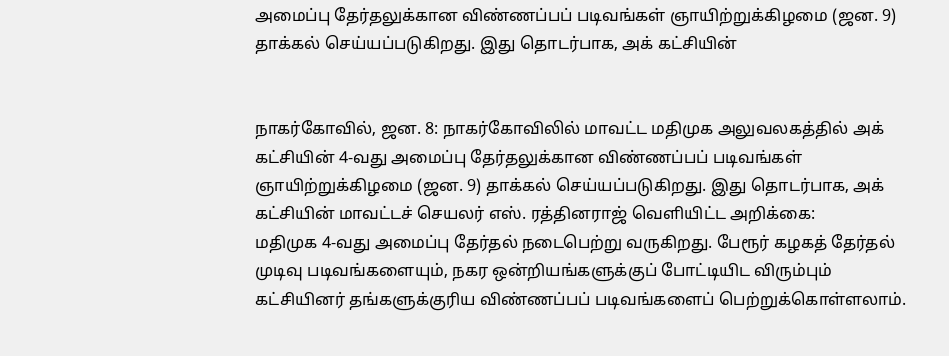அமைப்பு தேர்தலுக்கான விண்ணப்பப் படிவங்கள் ஞாயிற்றுக்கிழமை (ஜன. 9) தாக்கல் செய்யப்படுகிறது. இது தொடர்பாக, அக் கட்சியின்


நாகர்கோவில், ஜன. 8: நாகர்கோவிலில் மாவட்ட மதிமுக அலுவலகத்தில் அக் கட்சியின் 4-வது அமைப்பு தேர்தலுக்கான விண்ணப்பப் படிவங்கள் ஞாயிற்றுக்கிழமை (ஜன. 9) தாக்கல் செய்யப்படுகிறது. இது தொடர்பாக, அக் கட்சியின் மாவட்டச் செயலர் எஸ். ரத்தினராஜ் வெளியிட்ட அறிக்கை:
மதிமுக 4-வது அமைப்பு தேர்தல் நடைபெற்று வருகிறது. பேரூர் கழகத் தேர்தல் முடிவு படிவங்களையும், நகர ஒன்றியங்களுக்குப் போட்டியிட விரும்பும் கட்சியினர் தங்களுக்குரிய விண்ணப்பப் படிவங்களைப் பெற்றுக்கொள்ளலாம்.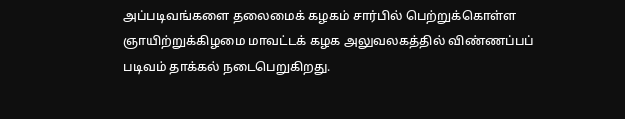அப்படிவங்களை தலைமைக் கழகம் சார்பில் பெற்றுக்கொள்ள ஞாயிற்றுக்கிழமை மாவட்டக் கழக அலுவலகத்தில் விண்ணப்பப் படிவம் தாக்கல் நடைபெறுகிறது.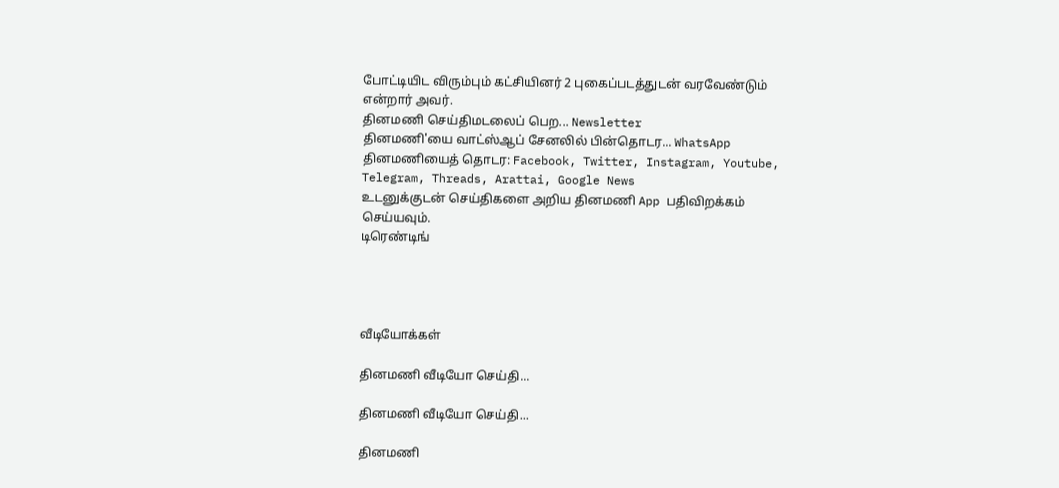போட்டியிட விரும்பும் கட்சியினர் 2 புகைப்படத்துடன் வரவேண்டும் என்றார் அவர்.
தினமணி செய்திமடலைப் பெற... Newsletter
தினமணி'யை வாட்ஸ்ஆப் சேனலில் பின்தொடர... WhatsApp
தினமணியைத் தொடர: Facebook, Twitter, Instagram, Youtube, Telegram, Threads, Arattai, Google News
உடனுக்குடன் செய்திகளை அறிய தினமணி App பதிவிறக்கம் செய்யவும்.
டிரெண்டிங்




வீடியோக்கள்

தினமணி வீடியோ செய்தி...

தினமணி வீடியோ செய்தி...

தினமணி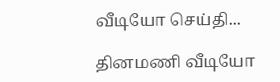வீடியோ செய்தி...

தினமணி வீடியோ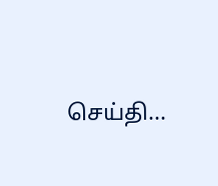செய்தி...